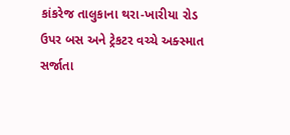કાંકરેજ તાલુકાના થરા-ખારીયા રોડ ઉપર બસ અને ટ્રેકટર વચ્ચે અક્સ્માત સર્જાતા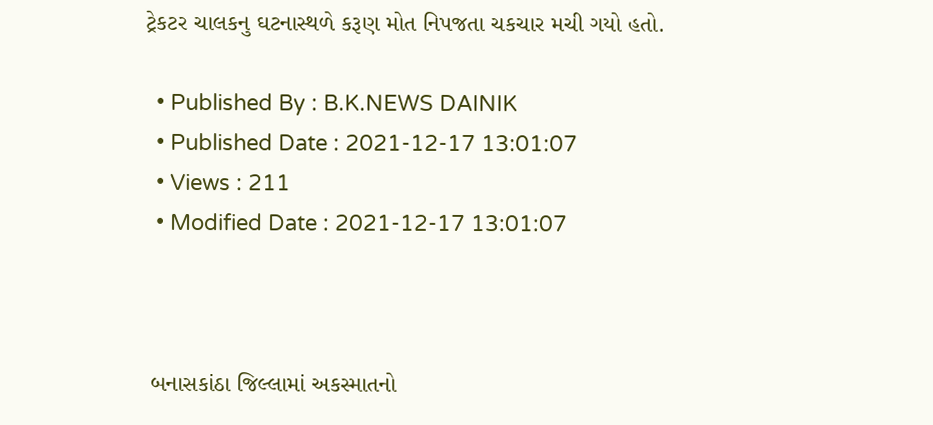ટ્રેકટર ચાલકનુ ઘટનાસ્થળે કરૂણ મોત નિપજતા ચકચાર મચી ગયો હતો.

  • Published By : B.K.NEWS DAINIK
  • Published Date : 2021-12-17 13:01:07
  • Views : 211
  • Modified Date : 2021-12-17 13:01:07



 બનાસકાંઠા જિલ્લામાં અકસ્માતનો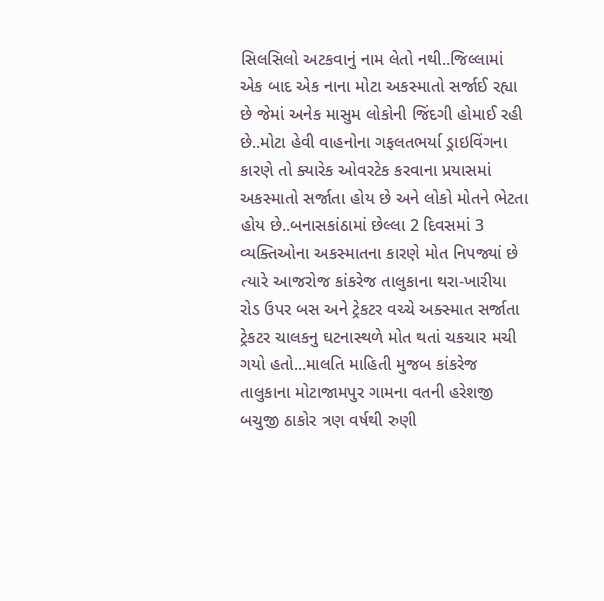સિલસિલો અટકવાનું નામ લેતો નથી..જિલ્લામાં એક બાદ એક નાના મોટા અકસ્માતો સર્જાઈ રહ્યા છે જેમાં અનેક માસુમ લોકોની જિંદગી હોમાઈ રહી છે..મોટા હેવી વાહનોના ગફલતભર્યા ડ્રાઇવિંગના કારણે તો ક્યારેક ઓવરટેક કરવાના પ્રયાસમાં અકસ્માતો સર્જાતા હોય છે અને લોકો મોતને ભેટતા હોય છે..બનાસકાંઠામાં છેલ્લા 2 દિવસમાં 3 વ્યક્તિઓના અકસ્માતના કારણે મોત નિપજ્યાં છે ત્યારે આજરોજ કાંકરેજ તાલુકાના થરા-ખારીયા રોડ ઉપર બસ અને ટ્રેકટર વચ્ચે અક્સ્માત સર્જાતા ટ્રેકટર ચાલકનુ ઘટનાસ્થળે મોત થતાં ચકચાર મચી ગયો હતો...માલતિ માહિતી મુજબ કાંકરેજ તાલુકાના મોટાજામપુર ગામના વતની હરેશજી બચુજી ઠાકોર ત્રણ વર્ષથી રુણી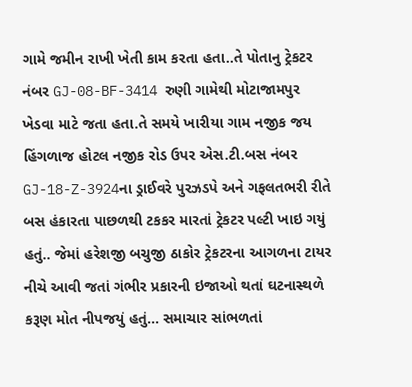ગામે જમીન રાખી ખેતી કામ કરતા હતા..તે પોતાનુ ટ્રેકટર નંબર GJ-08-BF-3414 રુણી ગામેથી મોટાજામપુર ખેડવા માટે જતા હતા.તે સમયે ખારીયા ગામ નજીક જય હિંગળાજ હોટલ નજીક રોડ ઉપર એસ.ટી.બસ નંબર GJ-18-Z-3924ના ડ્રાઈવરે પુરઝડપે અને ગફલતભરી રીતે બસ હંકારતા પાછળથી ટકકર મારતાં ટ્રેકટર પલ્ટી ખાઇ ગયું હતું.. જેમાં હરેશજી બચુજી ઠાકોર ટ્રેકટરના આગળના ટાયર નીચે આવી જતાં ગંભીર પ્રકારની ઇજાઓ થતાં ઘટનાસ્થળે કરૂણ મોત નીપજયું હતું... સમાચાર સાંભળતાં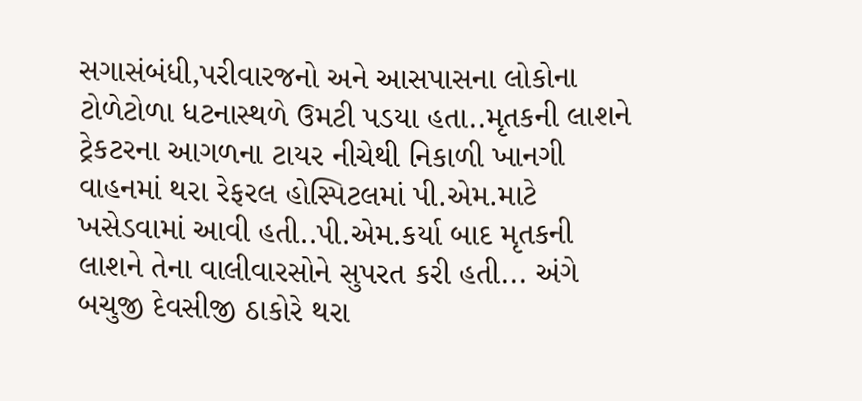સગાસંબંધી,પરીવારજનો અને આસપાસના લોકોના ટોળેટોળા ધટનાસ્થળે ઉમટી પડયા હતા..મૃતકની લાશને ટ્રેકટરના આગળના ટાયર નીચેથી નિકાળી ખાનગી વાહનમાં થરા રેફરલ હોસ્પિટલમાં પી.એમ.માટે ખસેડવામાં આવી હતી..પી.એમ.કર્યા બાદ મૃતકની લાશને તેના વાલીવારસોને સુપરત કરી હતી... અંગે બચુજી દેવસીજી ઠાકોરે થરા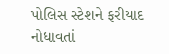પોલિસ સ્ટેશને ફરીયાદ નોધાવતાં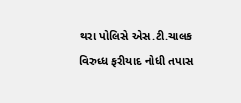થરા પોલિસે એસ.ટી.ચાલક વિરુધ્ધ ફરીયાદ નોધી તપાસ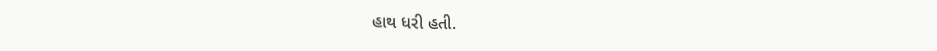હાથ ધરી હતી.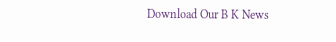Download Our B K News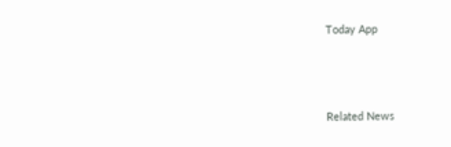Today App



Related News